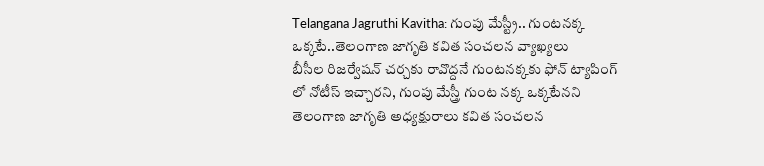Telangana Jagruthi Kavitha: గుంపు మేస్ట్రీ.. గుంటనక్క ఒక్కటే..తెలంగాణ జాగృతి కవిత సంచలన వ్యాఖ్యలు
బీసీల రిజర్వేషన్ చర్చకు రావొద్దనే గుంటనక్కకు ఫోన్ ట్యాపింగ్ లో నోటీస్ ఇచ్చారని, గుంపు మేస్త్రీ గుంట నక్క ఒక్కటేనని తెలంగాణ జాగృతి అధ్యక్షురాలు కవిత సంచలన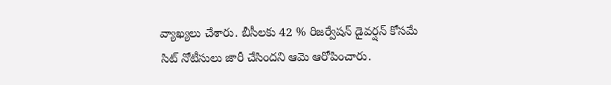వ్యాఖ్యలు చేశారు. బీసీలకు 42 % రిజర్వేషన్ డైవర్షన్ కోసమే సిట్ నోటీసులు జారీ చేసిందని ఆమె ఆరోపించారు.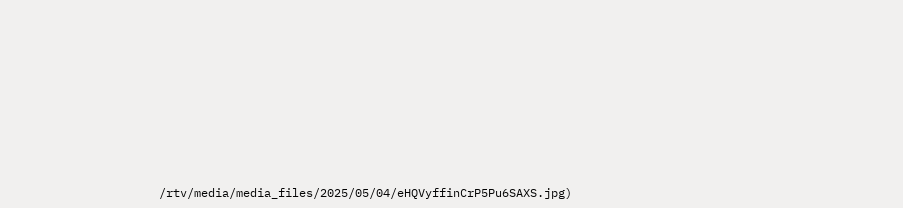/rtv/media/media_files/2025/05/04/eHQVyffinCrP5Pu6SAXS.jpg)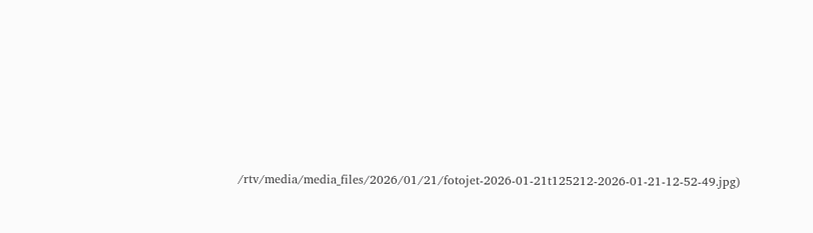/rtv/media/media_files/2026/01/21/fotojet-2026-01-21t125212-2026-01-21-12-52-49.jpg)